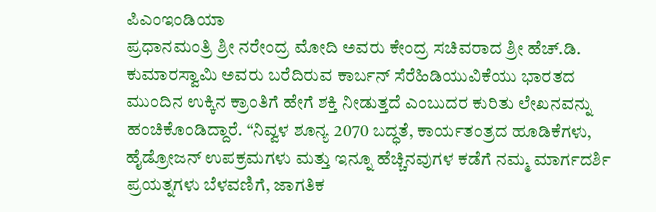ಪಿಎಂಇಂಡಿಯಾ
ಪ್ರಧಾನಮಂತ್ರಿ ಶ್ರೀ ನರೇಂದ್ರ ಮೋದಿ ಅವರು ಕೇಂದ್ರ ಸಚಿವರಾದ ಶ್ರೀ ಹೆಚ್.ಡಿ. ಕುಮಾರಸ್ವಾಮಿ ಅವರು ಬರೆದಿರುವ ಕಾರ್ಬನ್ ಸೆರೆಹಿಡಿಯುವಿಕೆಯು ಭಾರತದ ಮುಂದಿನ ಉಕ್ಕಿನ ಕ್ರಾಂತಿಗೆ ಹೇಗೆ ಶಕ್ತಿ ನೀಡುತ್ತದೆ ಎಂಬುದರ ಕುರಿತು ಲೇಖನವನ್ನು ಹಂಚಿಕೊಂಡಿದ್ದಾರೆ. “ನಿವ್ವಳ ಶೂನ್ಯ 2070 ಬದ್ಧತೆ, ಕಾರ್ಯತಂತ್ರದ ಹೂಡಿಕೆಗಳು, ಹೈಡ್ರೋಜನ್ ಉಪಕ್ರಮಗಳು ಮತ್ತು ಇನ್ನೂ ಹೆಚ್ಚಿನವುಗಳ ಕಡೆಗೆ ನಮ್ಮ ಮಾರ್ಗದರ್ಶಿ ಪ್ರಯತ್ನಗಳು ಬೆಳವಣಿಗೆ, ಜಾಗತಿಕ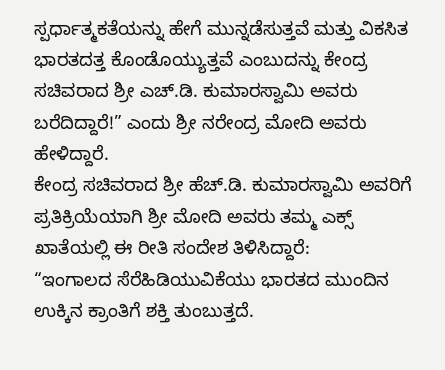ಸ್ಪರ್ಧಾತ್ಮಕತೆಯನ್ನು ಹೇಗೆ ಮುನ್ನಡೆಸುತ್ತವೆ ಮತ್ತು ವಿಕಸಿತ ಭಾರತದತ್ತ ಕೊಂಡೊಯ್ಯುತ್ತವೆ ಎಂಬುದನ್ನು ಕೇಂದ್ರ ಸಚಿವರಾದ ಶ್ರೀ ಎಚ್.ಡಿ. ಕುಮಾರಸ್ವಾಮಿ ಅವರು ಬರೆದಿದ್ದಾರೆ!” ಎಂದು ಶ್ರೀ ನರೇಂದ್ರ ಮೋದಿ ಅವರು ಹೇಳಿದ್ದಾರೆ.
ಕೇಂದ್ರ ಸಚಿವರಾದ ಶ್ರೀ ಹೆಚ್.ಡಿ. ಕುಮಾರಸ್ವಾಮಿ ಅವರಿಗೆ ಪ್ರತಿಕ್ರಿಯೆಯಾಗಿ ಶ್ರೀ ಮೋದಿ ಅವರು ತಮ್ಮ ಎಕ್ಸ್ ಖಾತೆಯಲ್ಲಿ ಈ ರೀತಿ ಸಂದೇಶ ತಿಳಿಸಿದ್ದಾರೆ:
“ಇಂಗಾಲದ ಸೆರೆಹಿಡಿಯುವಿಕೆಯು ಭಾರತದ ಮುಂದಿನ ಉಕ್ಕಿನ ಕ್ರಾಂತಿಗೆ ಶಕ್ತಿ ತುಂಬುತ್ತದೆ.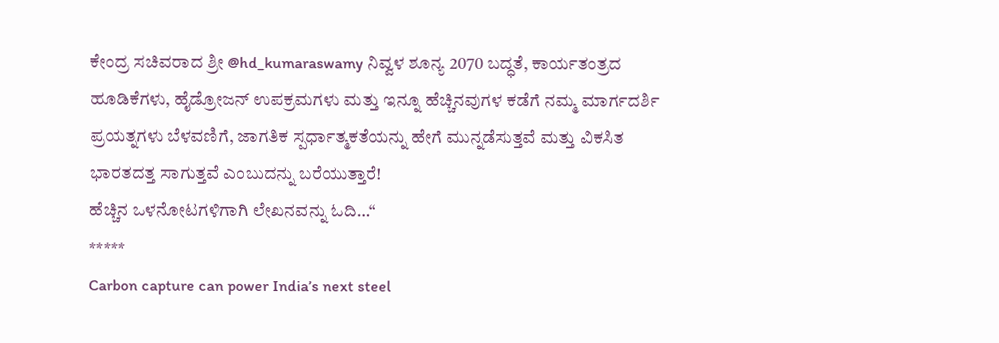ಕೇಂದ್ರ ಸಚಿವರಾದ ಶ್ರೀ @hd_kumaraswamy ನಿವ್ವಳ ಶೂನ್ಯ 2070 ಬದ್ಧತೆ, ಕಾರ್ಯತಂತ್ರದ ಹೂಡಿಕೆಗಳು, ಹೈಡ್ರೋಜನ್ ಉಪಕ್ರಮಗಳು ಮತ್ತು ಇನ್ನೂ ಹೆಚ್ಚಿನವುಗಳ ಕಡೆಗೆ ನಮ್ಮ ಮಾರ್ಗದರ್ಶಿ ಪ್ರಯತ್ನಗಳು ಬೆಳವಣಿಗೆ, ಜಾಗತಿಕ ಸ್ಪರ್ಧಾತ್ಮಕತೆಯನ್ನು ಹೇಗೆ ಮುನ್ನಡೆಸುತ್ತವೆ ಮತ್ತು ವಿಕಸಿತ ಭಾರತದತ್ತ ಸಾಗುತ್ತವೆ ಎಂಬುದನ್ನು ಬರೆಯುತ್ತಾರೆ!
ಹೆಚ್ಚಿನ ಒಳನೋಟಗಳಿಗಾಗಿ ಲೇಖನವನ್ನು ಓದಿ…“
*****
Carbon capture can power India’s next steel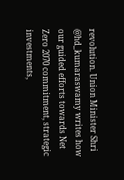revolution. Union Minister Shri @hd_kumaraswamy writes how our guided efforts towards Net Zero 2070 commitment, strategic investments,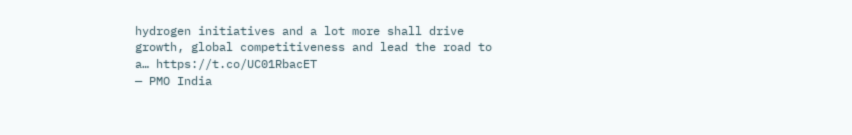hydrogen initiatives and a lot more shall drive growth, global competitiveness and lead the road to a… https://t.co/UC01RbacET
— PMO India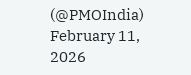(@PMOIndia) February 11, 2026